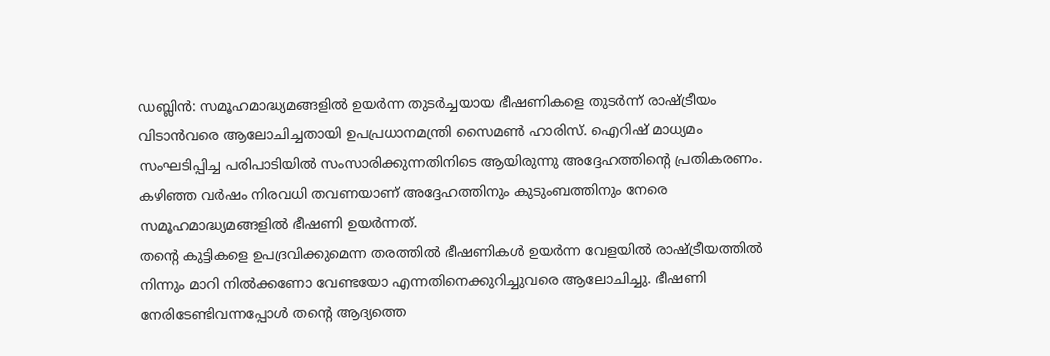ഡബ്ലിൻ: സമൂഹമാദ്ധ്യമങ്ങളിൽ ഉയർന്ന തുടർച്ചയായ ഭീഷണികളെ തുടർന്ന് രാഷ്ട്രീയം വിടാൻവരെ ആലോചിച്ചതായി ഉപപ്രധാനമന്ത്രി സൈമൺ ഹാരിസ്. ഐറിഷ് മാധ്യമം സംഘടിപ്പിച്ച പരിപാടിയിൽ സംസാരിക്കുന്നതിനിടെ ആയിരുന്നു അദ്ദേഹത്തിന്റെ പ്രതികരണം. കഴിഞ്ഞ വർഷം നിരവധി തവണയാണ് അദ്ദേഹത്തിനും കുടുംബത്തിനും നേരെ സമൂഹമാദ്ധ്യമങ്ങളിൽ ഭീഷണി ഉയർന്നത്.
തന്റെ കുട്ടികളെ ഉപദ്രവിക്കുമെന്ന തരത്തിൽ ഭീഷണികൾ ഉയർന്ന വേളയിൽ രാഷ്ട്രീയത്തിൽ നിന്നും മാറി നിൽക്കണോ വേണ്ടയോ എന്നതിനെക്കുറിച്ചുവരെ ആലോചിച്ചു. ഭീഷണി നേരിടേണ്ടിവന്നപ്പോൾ തന്റെ ആദ്യത്തെ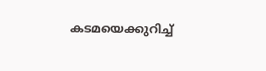കടമയെക്കുറിച്ച്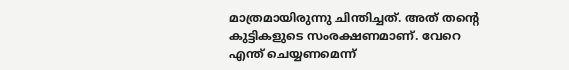മാത്രമായിരുന്നു ചിന്തിച്ചത്. അത് തന്റെ കുട്ടികളുടെ സംരക്ഷണമാണ്. വേറെ എന്ത് ചെയ്യണമെന്ന്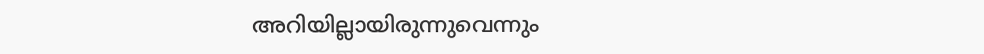അറിയില്ലായിരുന്നുവെന്നും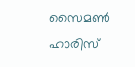സൈമൺ ഹാരിസ്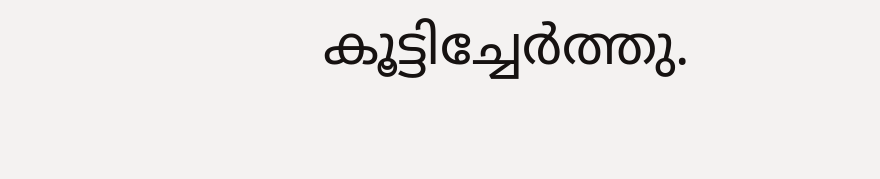കൂട്ടിച്ചേർത്തു.